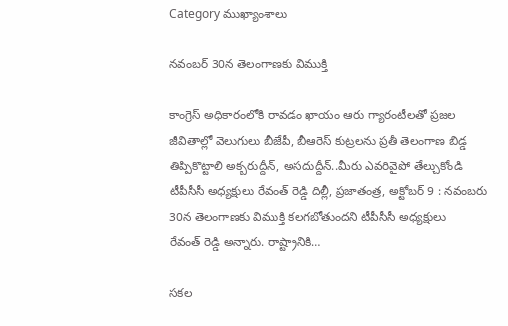Category ముఖ్యాంశాలు

నవంబర్‌ 30న తెలంగాణకు విముక్తి

కాంగ్రెస్‌ అధికారంలోకి రావడం ఖాయం ఆరు గ్యారంటీలతో ప్రజల జీవితాల్లో వెలుగులు బీజేపీ, బీఆరెస్‌ ‌కుట్రలను ప్రతీ తెలంగాణ బిడ్డ తిప్పికొట్టాలి అక్బరుద్దీన్‌, అసదుద్దీన్‌..మీరు ఎవరివైపో తేల్చుకోండి టీపీసీసీ అధ్యక్షులు రేవంత్‌ ‌రెడ్డి దిల్లీ, ప్రజాతంత్ర, అక్టోబర్‌ 9 : నవంబరు 30న తెలంగాణకు విముక్తి కలగబోతుందని టీపీసీసీ అధ్యక్షులు రేవంత్‌ ‌రెడ్డి అన్నారు. రాష్ట్రానికి…

సకల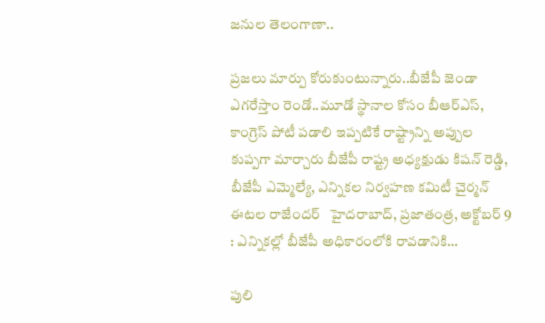జనుల తెలంగాణా..

ప్రజలు మార్పు కోరుకుంటున్నారు..బీజేపీ జెండా ఎగరేస్తాం రెండో..మూడో స్థానాల కోసం బీఆర్‌ఎస్‌, కాంగ్రెస్‌ ‌పోటీ పడాలి ఇప్పటికే రాష్ట్రాన్ని అప్పుల కుప్పగా మార్చారు బీజేపీ రాష్ట్ర అధ్యక్షుడు కిషన్‌ ‌రెడ్డి, బీజేపీ ఎమ్మెల్యే, ఎన్నికల నిర్వహణ కమిటీ చైర్మన్‌ ఈటల రాజేందర్‌   హైదరాబాద్‌, ప్రజాతంత్ర, అక్టోబర్‌ 9 : ఎన్నికల్లో బీజేపీ అధికారంలోకి రావడానికి…

పులి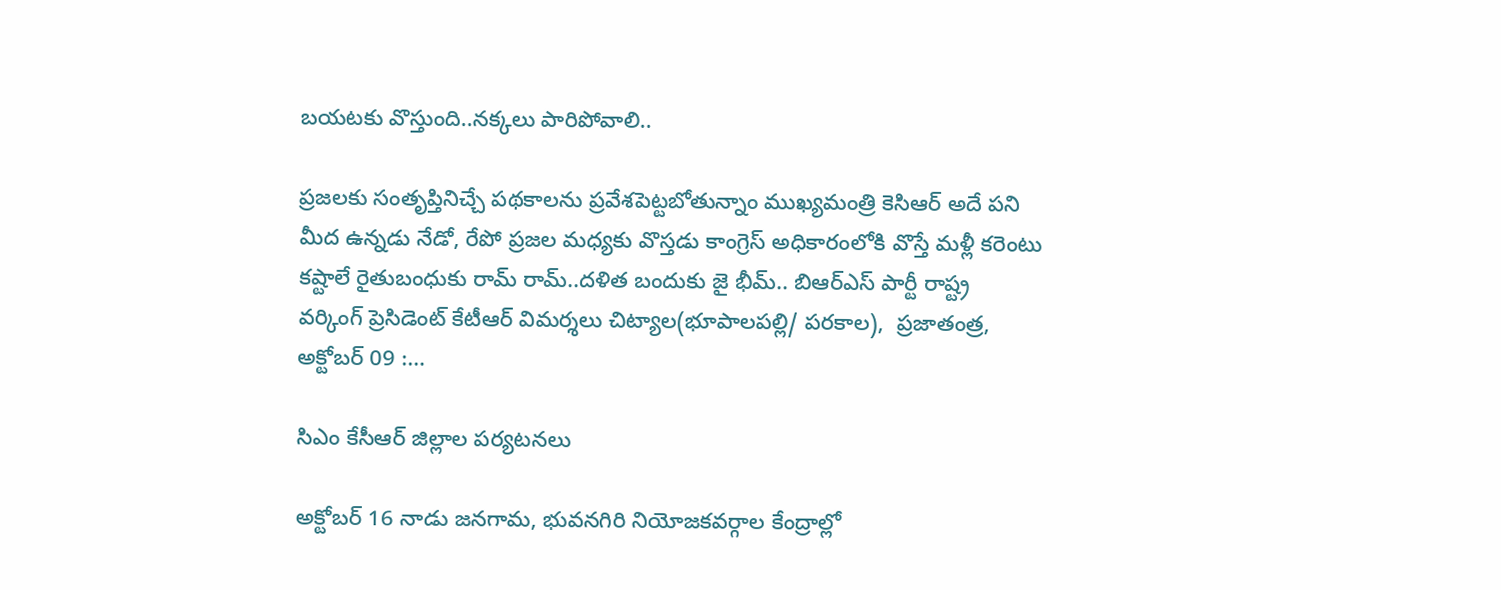బయటకు వొస్తుంది..నక్కలు పారిపోవాలి..

ప్రజలకు సంతృప్తినిచ్చే పథకాలను ప్రవేశపెట్టబోతున్నాం ముఖ్యమంత్రి కెసిఆర్‌ అదే పని మీద ఉన్నడు నేడో, రేపో ప్రజల మధ్యకు వొస్తడు కాంగ్రెస్‌ అధికారంలోకి వొస్తే మళ్లీ కరెంటు కష్టాలే రైతుబంధుకు రామ్‌ ‌రామ్‌..దళిత బందుకు జై భీమ్‌.. బిఆర్‌ఎస్‌ ‌పార్టీ రాష్ట్ర వర్కింగ్‌ ‌ప్రెసిడెంట్‌ ‌కేటీఆర్‌ ‌విమర్శలు చిట్యాల(భూపాలపల్లి/ పరకాల),  ప్రజాతంత్ర, అక్టోబర్‌ 09 :…

సిఎం కేసీఆర్‌ ‌జిల్లాల పర్యటనలు

అక్టోబర్‌ 16 నాడు జనగామ, భువనగిరి నియోజకవర్గాల కేంద్రాల్లో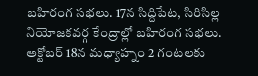బహిరంగ సభలు. 17న సిద్దిపేట, సిరిసిల్ల నియోజకవర్గ కేంద్రాల్లో బహిరంగ సభలు. అక్టోబర్‌ 18న మధ్యాహ్నం 2 గంటలకు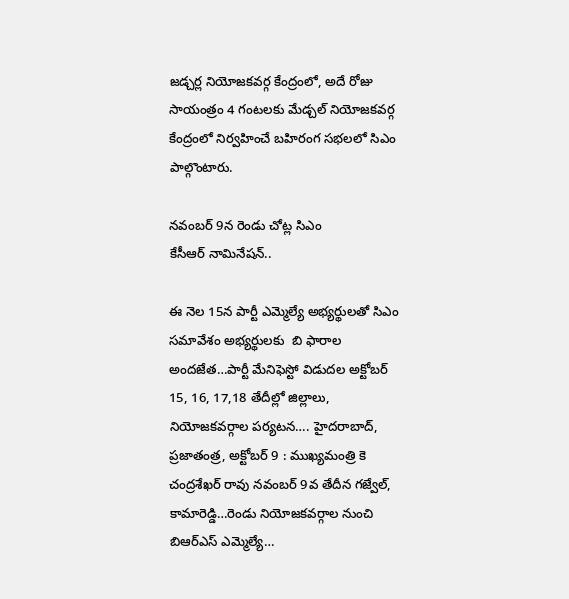జడ్చర్ల నియోజకవర్గ కేంద్రంలో, అదే రోజు సాయంత్రం 4 గంటలకు మేడ్చల్‌ ‌నియోజకవర్గ కేంద్రంలో నిర్వహించే బహిరంగ సభలలో సిఎం పాల్గొంటారు.

నవంబర్‌ 9న రెండు చోట్ల సిఎం కేసీఆర్‌ ‌నామినేషన్‌..

ఈ ‌నెల 15న పార్టీ ఎమ్మెల్యే అభ్యర్థులతో సిఎం సమావేశం అభ్యర్థులకు  బి ఫారాల అందజేత…పార్టీ మేనిఫెస్టో విడుదల అక్టోబర్‌ 15, 16, 17,18 తేదీల్లో జిల్లాలు, నియోజకవర్గాల పర్యటన…. హైదరాబాద్‌, ప్రజాతంత్ర, అక్టోబర్‌ 9 : ముఖ్యమంత్రి కె చంద్రశేఖర్‌ ‌రావు నవంబర్‌ 9వ తేదీన గజ్వేల్‌, కామారెడ్డి…రెండు నియోజకవర్గాల నుంచి బిఆర్‌ఎస్‌ ఎమ్మెల్యే…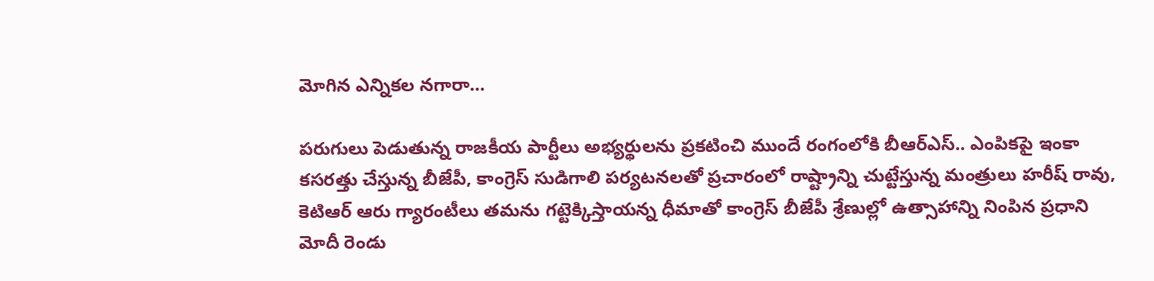మోగిన ఎన్నికల నగారా…

పరుగులు పెడుతున్న రాజకీయ పార్టీలు అభ్యర్థులను ప్రకటించి ముందే రంగంలోకి బీఆర్‌ఎస్‌.. ఎం‌పికపై ఇంకా కసరత్తు చేస్తున్న బీజేపీ, కాంగ్రెస్‌ ‌సుడిగాలి పర్యటనలతో ప్రచారంలో రాష్ట్రాన్ని చుట్టేస్తున్న మంత్రులు హరీష్‌ ‌రావు, కెటిఆర్‌ ఆరు గ్యారంటీలు తమను గట్టెక్కిస్తాయన్న ధీమాతో కాంగ్రెస్‌ ‌బీజేపీ శ్రేణుల్లో ఉత్సాహాన్ని నింపిన ప్రధాని మోదీ రెండు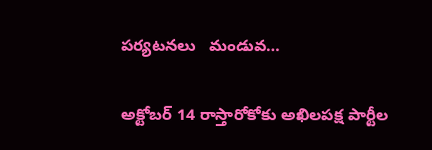పర్యటనలు   మండువ…

అక్టోబర్‌ 14 రాస్తారోకోకు అఖిలపక్ష పార్టీల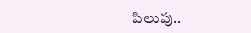పిలుపు..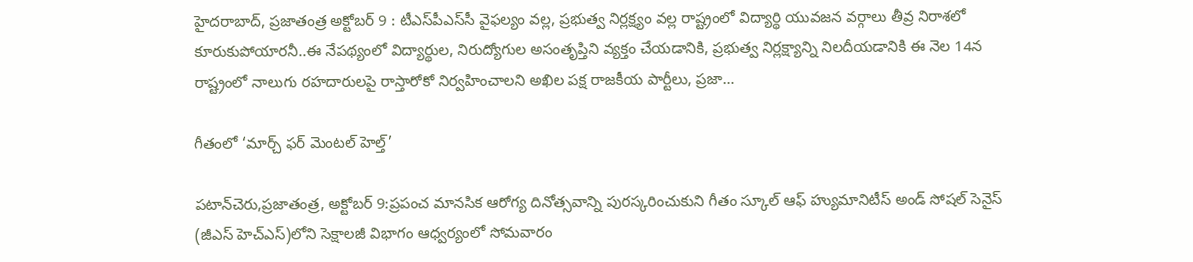హైదరాబాద్‌, ప్రజాతంత్ర అక్టోబర్‌ 9 : టీఎస్‌పీఎస్‌సీ వైఫల్యం వల్ల, ప్రభుత్వ నిర్లక్ష్యం వల్ల రాష్ట్రంలో విద్యార్థి యువజన వర్గాలు తీవ్ర నిరాశలో కూరుకుపోయారనీ..ఈ నేపథ్యంలో విద్యార్థుల, నిరుద్యోగుల అసంతృప్తిని వ్యక్తం చేయడానికి, ప్రభుత్వ నిర్లక్ష్యాన్ని నిలదీయడానికి ఈ నెల 14న రాష్ట్రంలో నాలుగు రహదారులపై రాస్తారోకో నిర్వహించాలని అఖిల పక్ష రాజకీయ పార్టీలు, ప్రజా…

గీతంలో ‘మార్చ్ ‌ఫర్‌ ‌మెంటల్‌ ‌హెల్త్’

పటాన్‌చెరు,ప్రజాతంత్ర, అక్టోబర్‌ 9:ప్రపంచ మానసిక ఆరోగ్య దినోత్సవాన్ని పురస్కరించుకుని గీతం స్కూల్‌ ఆఫ్‌ ‌హ్యుమానిటీస్‌ అం‌డ్‌ ‌సోషల్‌ ‌సెనైస్‌ (జీఎస్‌ ‌హెచ్‌ఎస్‌)లోని సెక్షాలజీ విభాగం ఆధ్వర్యంలో సోమవారం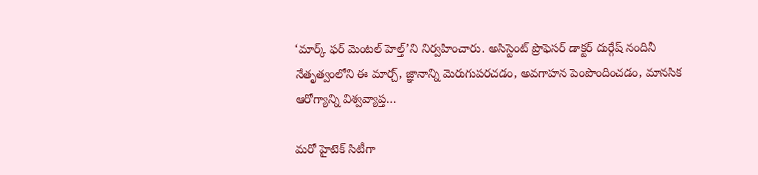‘మార్క్ ‌ఫర్‌ ‌మెంటల్‌ ‌హెల్త్’ని నిర్వహించారు. అసిస్టెంట్‌ ‌ప్రొఫెసర్‌ ‌డాక్టర్‌ ‌దుర్గేష్‌ ‌నందినీ నేతృత్వంలోని ఈ మార్చ్, జ్ఞానాన్ని మెరుగుపరచడం, అవగాహన పెంపొందించడం, మానసిక ఆరోగ్యాన్ని విశ్వవ్యాప్త…

మరో హైటెక్‌ ‌సిటీగా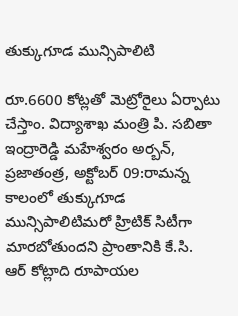తుక్కుగూడ మున్సిపాలిటి

రూ.6600 కోట్లతో మెట్రోరైలు ఏర్పాటు చేస్తాం. విద్యాశాఖ మంత్రి పి. సబితా ఇంద్రారెడ్డి మహేశ్వరం అర్బన్‌, ప్రజాతంత్ర, అక్టోబర్‌ 09:రామన్న కాలంలో తుక్కుగూడ మున్సిపాలిటిమరో హ్రిటిక్‌ ‌సిటీగా మారబోతుందని ప్రాంతానికి కే.సి. ఆర్‌ ‌కోట్లాది రూపాయల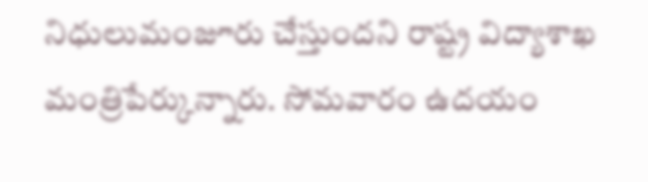నిధులుమంజూరు చేస్తుందని రాష్ట్ర విద్యాశాఖ మంత్రిపేర్కున్నారు. సోమవారం ఉదయం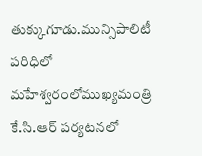తుక్కుగూడు.మున్సిపాలిటీ పరిధిలో మహేశ్వరంలోముఖ్యమంత్రి కే.సి.ఆర్‌ ‌పర్యటనలో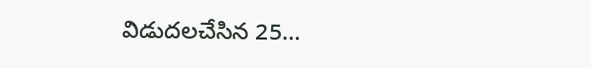విడుదలచేసిన 25…